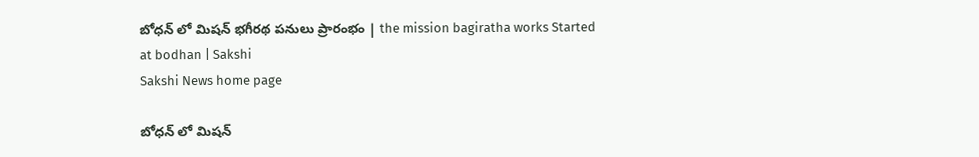బోధన్ లో మిషన్ భగీరథ పనులు ప్రారంభం | the mission bagiratha works Started at bodhan | Sakshi
Sakshi News home page

బోధన్ లో మిషన్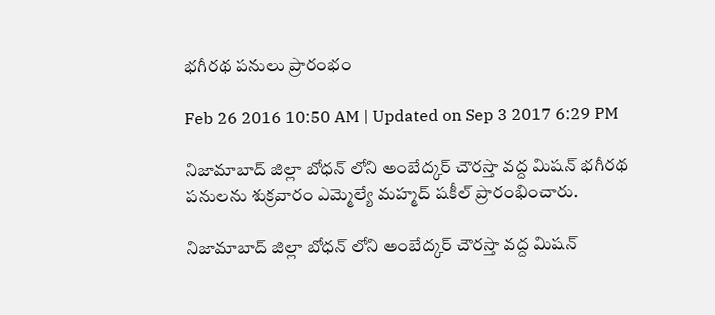భగీరథ పనులు ప్రారంభం

Feb 26 2016 10:50 AM | Updated on Sep 3 2017 6:29 PM

నిజామాబాద్ జిల్లా బోధన్ లోని అంబేద్కర్ చౌరస్తా వద్ద మిషన్ భగీరథ పనులను శుక్రవారం ఎమ్మెల్యే మహ్మద్ షకీల్ ప్రారంభించారు.

నిజామాబాద్ జిల్లా బోధన్ లోని అంబేద్కర్ చౌరస్తా వద్ద మిషన్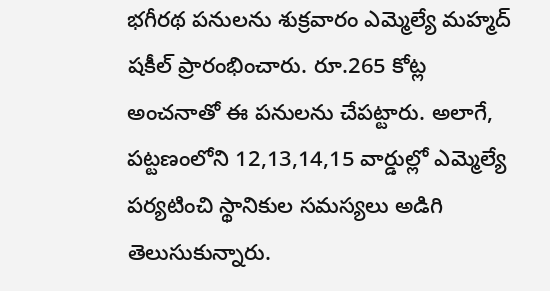భగీరథ పనులను శుక్రవారం ఎమ్మెల్యే మహ్మద్ షకీల్ ప్రారంభించారు. రూ.265 కోట్ల అంచనాతో ఈ పనులను చేపట్టారు. అలాగే, పట్టణంలోని 12,13,14,15 వార్డుల్లో ఎమ్మెల్యే పర్యటించి స్థానికుల సమస్యలు అడిగి తెలుసుకున్నారు.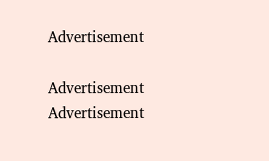Advertisement

Advertisement
Advertisement